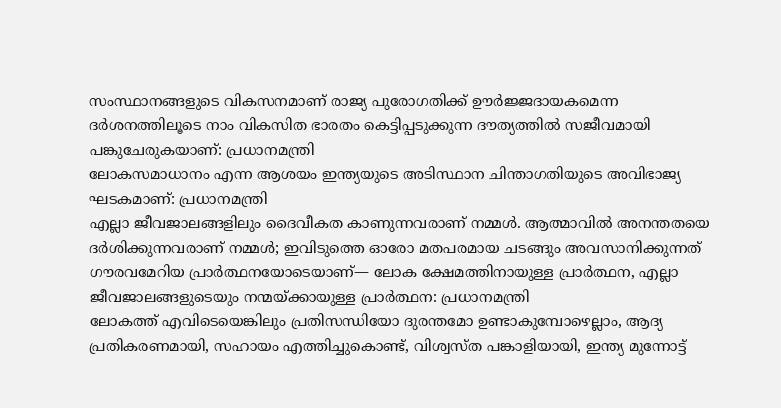സംസ്ഥാനങ്ങളുടെ വികസനമാണ് രാജ്യ പുരോഗതിക്ക് ഊർജ്ജദായകമെന്ന ദർശനത്തിലൂടെ നാം വികസിത ഭാരതം കെട്ടിപ്പടുക്കുന്ന ദൗത്യത്തിൽ സജീവമായി പങ്കുചേരുകയാണ്: പ്രധാനമന്ത്രി
ലോകസമാധാനം എന്ന ആശയം ഇന്ത്യയുടെ അടിസ്ഥാന ചിന്താഗതിയുടെ അവിഭാജ്യ ഘടകമാണ്: പ്രധാനമന്ത്രി
എല്ലാ ജീവജാലങ്ങളിലും ദൈവീകത കാണുന്നവരാണ് നമ്മൾ. ആത്മാവിൽ അനന്തതയെ ദർശിക്കുന്നവരാണ് നമ്മൾ; ഇവിടുത്തെ ഓരോ മതപരമായ ചടങ്ങും അവസാനിക്കുന്നത് ഗൗരവമേറിയ പ്രാർത്ഥനയോടെയാണ്— ലോക ക്ഷേമത്തിനായുള്ള പ്രാർത്ഥന, എല്ലാ ജീവജാലങ്ങളുടെയും നന്മയ്‌ക്കായുള്ള പ്രാർത്ഥന: പ്രധാനമന്ത്രി
ലോകത്ത് എവിടെയെങ്കിലും പ്രതിസന്ധിയോ ദുരന്തമോ ഉണ്ടാകുമ്പോഴെല്ലാം, ആദ്യ പ്രതികരണമായി, സഹായം എത്തിച്ചുകൊണ്ട്, വിശ്വസ്ത പങ്കാളിയായി, ഇന്ത്യ മുന്നോട്ട്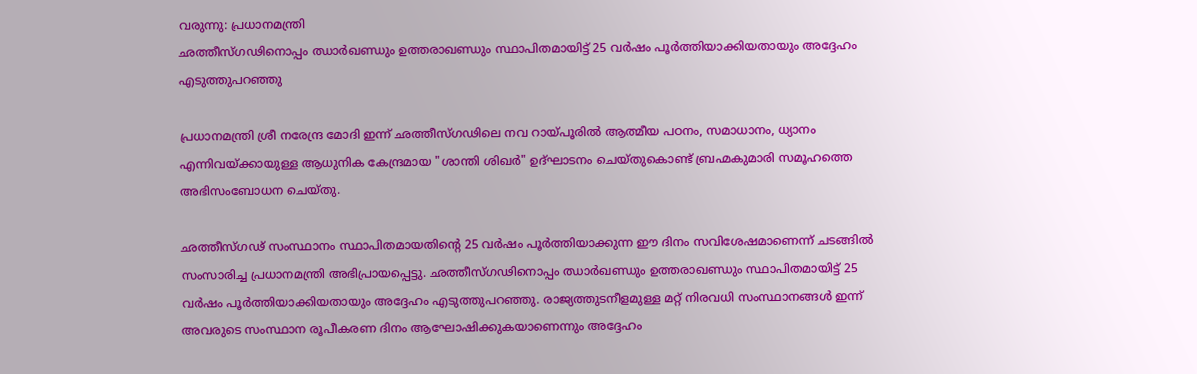വരുന്നു: പ്രധാനമന്ത്രി
ഛത്തീസ്ഗഢിനൊപ്പം ഝാർഖണ്ഡും ഉത്തരാഖണ്ഡും സ്ഥാപിതമായിട്ട് 25 വർഷം പൂർത്തിയാക്കിയതായും അദ്ദേഹം എടുത്തുപറഞ്ഞു

പ്രധാനമന്ത്രി ശ്രീ നരേന്ദ്ര മോദി ഇന്ന് ഛത്തീസ്ഗഢിലെ നവ റായ്പൂരിൽ ആത്മീയ പഠനം, സമാധാനം, ധ്യാനം എന്നിവയ്ക്കായുള്ള ആധുനിക കേന്ദ്രമായ "ശാന്തി ശിഖർ" ഉദ്ഘാടനം ചെയ്തുകൊണ്ട് ബ്രഹ്മകുമാരി സമൂഹത്തെ അഭിസംബോധന ചെയ്തു.

ഛത്തീസ്ഗഢ് സംസ്ഥാനം സ്ഥാപിതമായതിന്റെ 25 വർഷം പൂർത്തിയാക്കുന്ന ഈ ദിനം സവിശേഷമാണെന്ന് ചടങ്ങിൽ സംസാരിച്ച പ്രധാനമന്ത്രി അഭിപ്രായപ്പെട്ടു. ഛത്തീസ്ഗഢിനൊപ്പം ഝാർഖണ്ഡും ഉത്തരാഖണ്ഡും സ്ഥാപിതമായിട്ട് 25 വർഷം പൂർത്തിയാക്കിയതായും അദ്ദേഹം എടുത്തുപറഞ്ഞു. രാജ്യത്തുടനീളമുള്ള മറ്റ് നിരവധി സംസ്ഥാനങ്ങൾ ഇന്ന് അവരുടെ സംസ്ഥാന രൂപീകരണ ദിനം ആഘോഷിക്കുകയാണെന്നും അദ്ദേഹം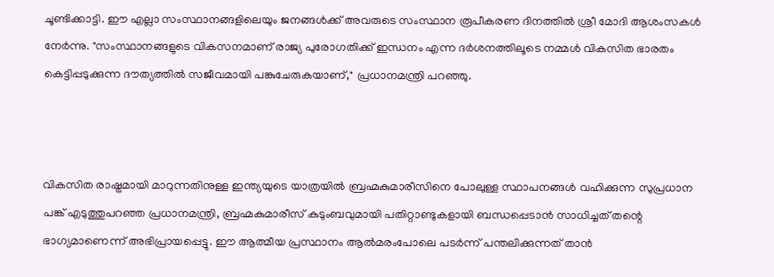ചൂണ്ടിക്കാട്ടി. ഈ എല്ലാ സംസ്ഥാനങ്ങളിലെയും ജനങ്ങൾക്ക് അവരുടെ സംസ്ഥാന രൂപീകരണ ദിനത്തിൽ ശ്രീ മോദി ആശംസകൾ നേർന്നു. "സംസ്ഥാനങ്ങളുടെ വികസനമാണ് രാജ്യ പുരോഗതിക്ക് ഇന്ധനം എന്ന ദർശനത്തിലൂടെ നമ്മൾ വികസിത ഭാരതം കെട്ടിപ്പടുക്കുന്ന ദൗത്യത്തിൽ സജീവമായി പങ്കുചേരുകയാണ്," പ്രധാനമന്ത്രി പറഞ്ഞു.



വികസിത രാഷ്ട്രമായി മാറുന്നതിനുള്ള ഇന്ത്യയുടെ യാത്രയിൽ ബ്രഹ്മകുമാരീസിനെ പോലുള്ള സ്ഥാപനങ്ങൾ വഹിക്കുന്ന സുപ്രധാന പങ്ക് എടുത്തുപറഞ്ഞ പ്രധാനമന്ത്രി, ബ്രഹ്മകുമാരീസ് കുടുംബവുമായി പതിറ്റാണ്ടുകളായി ബന്ധപ്പെടാൻ സാധിച്ചത് തന്റെ ഭാഗ്യമാണെന്ന് അഭിപ്രായപ്പെട്ടു. ഈ ആത്മീയ പ്രസ്ഥാനം ആൽമരംപോലെ പടർന്ന് പന്തലിക്കുന്നത് താൻ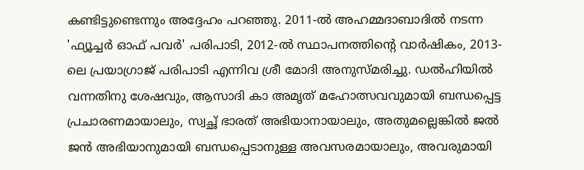കണ്ടിട്ടുണ്ടെന്നും അദ്ദേഹം പറഞ്ഞു. 2011-ൽ അഹമ്മദാബാദിൽ നടന്ന 'ഫ്യൂച്ചർ ഓഫ് പവർ' പരിപാടി, 2012-ൽ സ്ഥാപനത്തിന്റെ വാർഷികം, 2013-ലെ പ്രയാഗ്രാജ് പരിപാടി എന്നിവ ശ്രീ മോദി അനുസ്മരിച്ചു. ഡൽഹിയിൽ വന്നതിനു ശേഷവും, ആസാദി കാ അമൃത് മഹോത്സവവുമായി ബന്ധപ്പെട്ട പ്രചാരണമായാലും, സ്വച്ഛ് ഭാരത് അഭിയാനായാലും, അതുമല്ലെങ്കിൽ ജൽ ജൻ അഭിയാനുമായി ബന്ധപ്പെടാനുള്ള അവസരമായാലും, അവരുമായി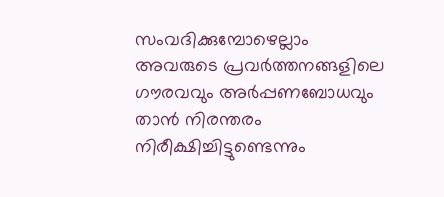സംവദിക്കുമ്പോഴെല്ലാം അവരുടെ പ്രവർത്തനങ്ങളിലെ ഗൗരവവും അർപ്പണബോധവും താൻ നിരന്തരം നിരീക്ഷിച്ചിട്ടുണ്ടെന്നും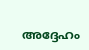അദ്ദേഹം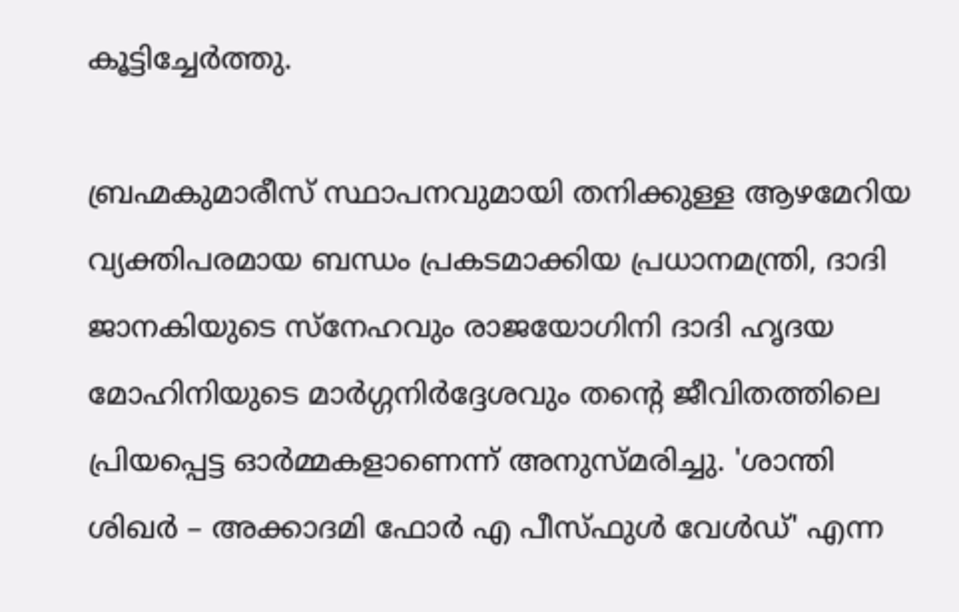കൂട്ടിച്ചേർത്തു.

ബ്രഹ്മകുമാരീസ് സ്ഥാപനവുമായി തനിക്കുള്ള ആഴമേറിയ വ്യക്തിപരമായ ബന്ധം പ്രകടമാക്കിയ പ്രധാനമന്ത്രി, ദാദി ജാനകിയുടെ സ്നേഹവും രാജയോഗിനി ദാദി ഹൃദയ മോഹിനിയുടെ മാർഗ്ഗനിർദ്ദേശവും തന്റെ ജീവിതത്തിലെ പ്രിയപ്പെട്ട ഓർമ്മകളാണെന്ന് അനുസ്മരിച്ചു. 'ശാന്തി ശിഖർ – അക്കാദമി ഫോർ എ പീസ്ഫുൾ വേൾഡ്' എന്ന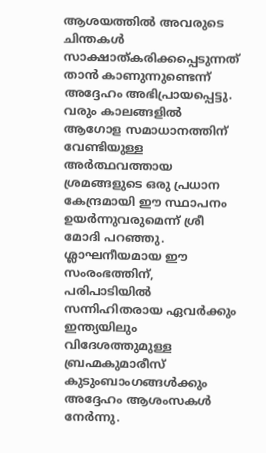ആശയത്തിൽ അവരുടെ ചിന്തകൾ സാക്ഷാത്കരിക്കപ്പെടുന്നത് താൻ കാണുന്നുണ്ടെന്ന് അദ്ദേഹം അഭിപ്രായപ്പെട്ടു. വരും കാലങ്ങളിൽ ആഗോള സമാധാനത്തിന് വേണ്ടിയുള്ള അർത്ഥവത്തായ ശ്രമങ്ങളുടെ ഒരു പ്രധാന കേന്ദ്രമായി ഈ സ്ഥാപനം ഉയർന്നുവരുമെന്ന് ശ്രീ മോദി പറഞ്ഞു. ശ്ലാഘനീയമായ ഈ സംരംഭത്തിന്, പരിപാടിയിൽ  സന്നിഹിതരായ ഏവർക്കും ഇന്ത്യയിലും വിദേശത്തുമുള്ള ബ്രഹ്മകുമാരീസ് കുടുംബാംഗങ്ങൾക്കും അദ്ദേഹം ആശംസകൾ നേർന്നു.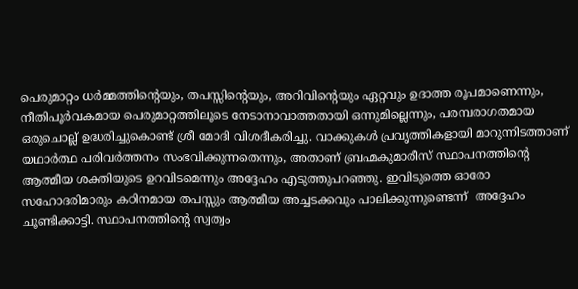പെരുമാറ്റം ധർമ്മത്തിന്റെയും, തപസ്സിന്റെയും, അറിവിന്റെയും ഏറ്റവും ഉദാത്ത രൂപമാണെന്നും, നീതിപൂർവകമായ പെരുമാറ്റത്തിലൂടെ നേടാനാവാത്തതായി ഒന്നുമില്ലെന്നും, പരമ്പരാഗതമായ ഒരുചൊല്ല് ഉദ്ധരിച്ചുകൊണ്ട് ശ്രീ മോദി വിശദീകരിച്ചു. വാക്കുകൾ പ്രവൃത്തികളായി മാറുന്നിടത്താണ് യഥാർത്ഥ പരിവർത്തനം സംഭവിക്കുന്നതെന്നും, അതാണ് ബ്രഹ്മകുമാരീസ് സ്ഥാപനത്തിന്റെ ആത്മീയ ശക്തിയുടെ ഉറവിടമെന്നും അദ്ദേഹം എടുത്തുപറഞ്ഞു. ഇവിടുത്തെ ഓരോ സഹോദരിമാരും കഠിനമായ തപസ്സും ആത്മീയ അച്ചടക്കവും പാലിക്കുന്നുണ്ടെന്ന്  അദ്ദേഹം ചൂണ്ടിക്കാട്ടി. സ്ഥാപനത്തിന്റെ സ്വത്വം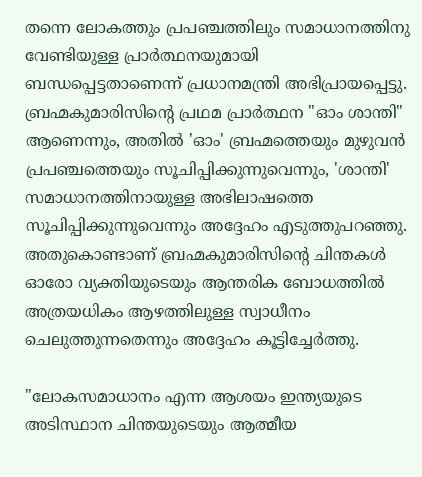തന്നെ ലോകത്തും പ്രപഞ്ചത്തിലും സമാധാനത്തിനു വേണ്ടിയുള്ള പ്രാർത്ഥനയുമായി   ബന്ധപ്പെട്ടതാണെന്ന് പ്രധാനമന്ത്രി അഭിപ്രായപ്പെട്ടു. ബ്രഹ്മകുമാരിസിന്റെ പ്രഥമ പ്രാർത്ഥന "ഓം ശാന്തി" ആണെന്നും, അതിൽ 'ഓം' ബ്രഹ്മത്തെയും മുഴുവൻ പ്രപഞ്ചത്തെയും സൂചിപ്പിക്കുന്നുവെന്നും, 'ശാന്തി' സമാധാനത്തിനായുള്ള അഭിലാഷത്തെ സൂചിപ്പിക്കുന്നുവെന്നും അദ്ദേഹം എടുത്തുപറഞ്ഞു. അതുകൊണ്ടാണ് ബ്രഹ്മകുമാരിസിന്റെ ചിന്തകൾ ഓരോ വ്യക്തിയുടെയും ആന്തരിക ബോധത്തിൽ അത്രയധികം ആഴത്തിലുള്ള സ്വാധീനം ചെലുത്തുന്നതെന്നും അദ്ദേഹം കൂട്ടിച്ചേർത്തു.

"ലോകസമാധാനം എന്ന ആശയം ഇന്ത്യയുടെ അടിസ്ഥാന ചിന്തയുടെയും ആത്മീയ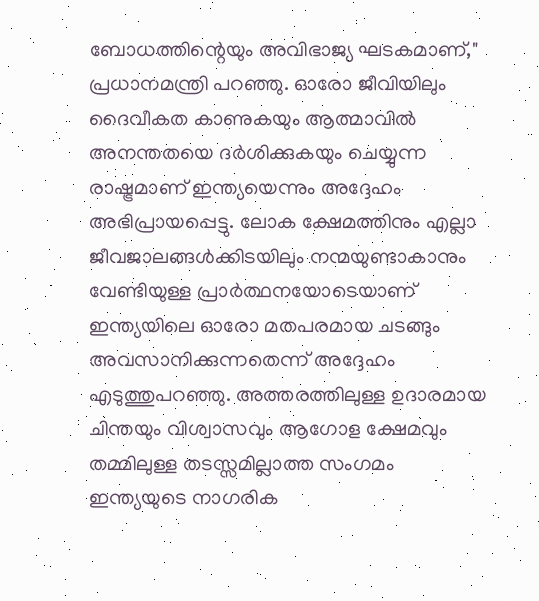ബോധത്തിന്റെയും അവിഭാജ്യ ഘടകമാണ്," പ്രധാനമന്ത്രി പറഞ്ഞു. ഓരോ ജീവിയിലും ദൈവീകത കാണുകയും ആത്മാവിൽ അനന്തതയെ ദർശിക്കുകയും ചെയ്യുന്ന രാഷ്ട്രമാണ് ഇന്ത്യയെന്നും അദ്ദേഹം അഭിപ്രായപ്പെട്ടു. ലോക ക്ഷേമത്തിനും എല്ലാ ജീവജാലങ്ങൾക്കിടയിലും നന്മയുണ്ടാകാനും വേണ്ടിയുള്ള പ്രാർത്ഥനയോടെയാണ് ഇന്ത്യയിലെ ഓരോ മതപരമായ ചടങ്ങും അവസാനിക്കുന്നതെന്ന് അദ്ദേഹം എടുത്തുപറഞ്ഞു. അത്തരത്തിലുള്ള ഉദാരമായ ചിന്തയും വിശ്വാസവും ആഗോള ക്ഷേമവും തമ്മിലുള്ള തടസ്സമില്ലാത്ത സംഗമം ഇന്ത്യയുടെ നാഗരിക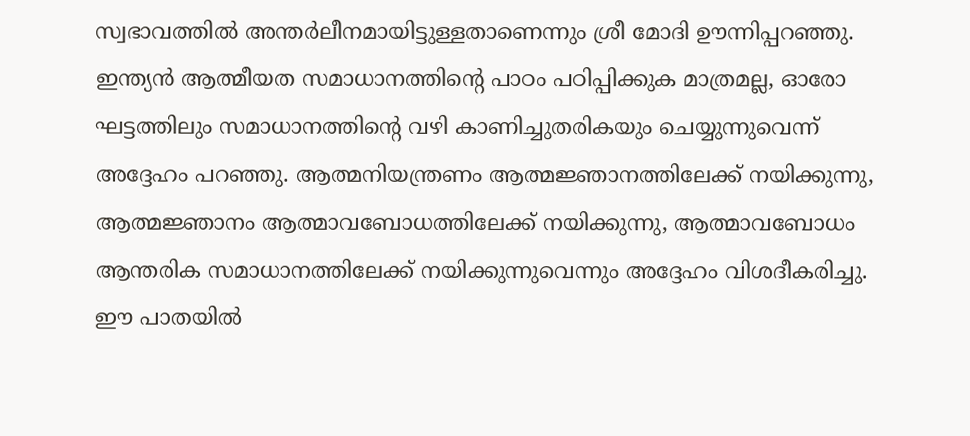സ്വഭാവത്തിൽ അന്തർലീനമായിട്ടുള്ളതാണെന്നും ശ്രീ മോദി ഊന്നിപ്പറഞ്ഞു. ഇന്ത്യൻ ആത്മീയത സമാധാനത്തിന്റെ പാഠം പഠിപ്പിക്കുക മാത്രമല്ല, ഓരോ ഘട്ടത്തിലും സമാധാനത്തിന്റെ വഴി കാണിച്ചുതരികയും ചെയ്യുന്നുവെന്ന് അദ്ദേഹം പറഞ്ഞു. ആത്മനിയന്ത്രണം ആത്മജ്ഞാനത്തിലേക്ക് നയിക്കുന്നു, ആത്മജ്ഞാനം ആത്മാവബോധത്തിലേക്ക് നയിക്കുന്നു, ആത്മാവബോധം ആന്തരിക സമാധാനത്തിലേക്ക് നയിക്കുന്നുവെന്നും അദ്ദേഹം വിശദീകരിച്ചു. ഈ പാതയിൽ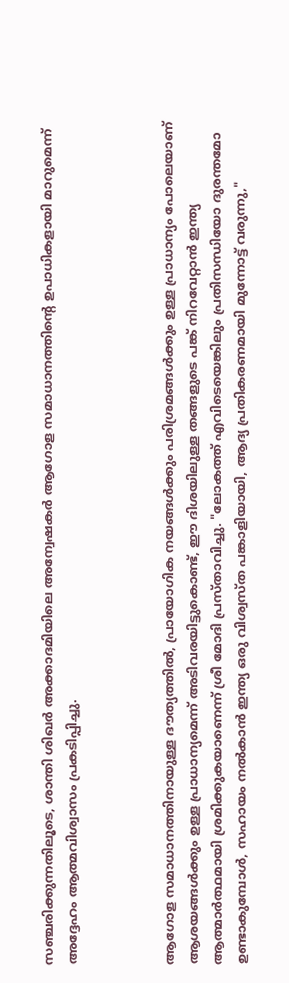സഞ്ചരിക്കുന്നതിലൂടെ, ശാന്തി ശിഖർ അക്കാദമിയിലെ അന്വേഷകർ ആഗോള സമാധാനത്തിന്റെ ഉപാധികളായി മാറുമെന്ന് അദ്ദേഹം ആത്മവിശ്വാസം പ്രകടിപ്പിച്ചു.



ആഗോള സമാധാനത്തിനായുള്ള ദൗത്യത്തിൽ, പ്രായോഗിക നയങ്ങൾക്കും പരിശ്രമങ്ങൾക്കും ഉള്ള പ്രാധാന്യം പോലെയാണ് ആശയങ്ങൾക്കും ഉള്ള പ്രാധാന്യമെന്ന് അടിവരയിട്ടുകൊണ്ട്, ഈ ദിശയിലുള്ള തങ്ങളുടെ പങ്ക് നിറവേറ്റാൻ ഇന്ത്യ ആത്മാർത്ഥമായി ശ്രമിക്കുകയാണെന്ന് ശ്രീ മോദി പ്രസ്താവിച്ചു. "ലോകത്ത് എവിടെയെങ്കിലും പ്രതിസന്ധിയോ ദുരന്തമോ ഉണ്ടാകുമ്പോൾ, സഹായം നൽകാൻ ഇന്ത്യ ഒരു വിശ്വസ്ത പങ്കാളിയായി, ആദ്യ പ്രതികരണമായി മുന്നോട്ട് വരുന്നു,"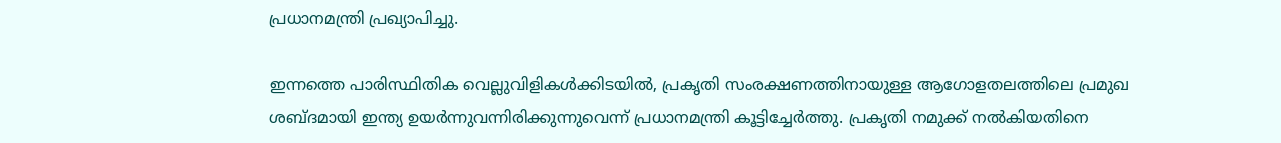പ്രധാനമന്ത്രി പ്രഖ്യാപിച്ചു.

ഇന്നത്തെ പാരിസ്ഥിതിക വെല്ലുവിളികൾക്കിടയിൽ, പ്രകൃതി സംരക്ഷണത്തിനായുള്ള ആഗോളതലത്തിലെ പ്രമുഖ ശബ്ദമായി ഇന്ത്യ ഉയർന്നുവന്നിരിക്കുന്നുവെന്ന് പ്രധാനമന്ത്രി കൂട്ടിച്ചേർത്തു. പ്രകൃതി നമുക്ക് നൽകിയതിനെ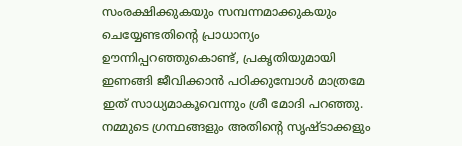സംരക്ഷിക്കുകയും സമ്പന്നമാക്കുകയും ചെയ്യേണ്ടതിന്റെ പ്രാധാന്യം ഊന്നിപ്പറഞ്ഞുകൊണ്ട്, പ്രകൃതിയുമായി ഇണങ്ങി ജീവിക്കാൻ പഠിക്കുമ്പോൾ മാത്രമേ ഇത് സാധ്യമാകൂവെന്നും ശ്രീ മോദി പറഞ്ഞു. നമ്മുടെ ഗ്രന്ഥങ്ങളും അതിന്റെ സൃഷ്ടാക്കളും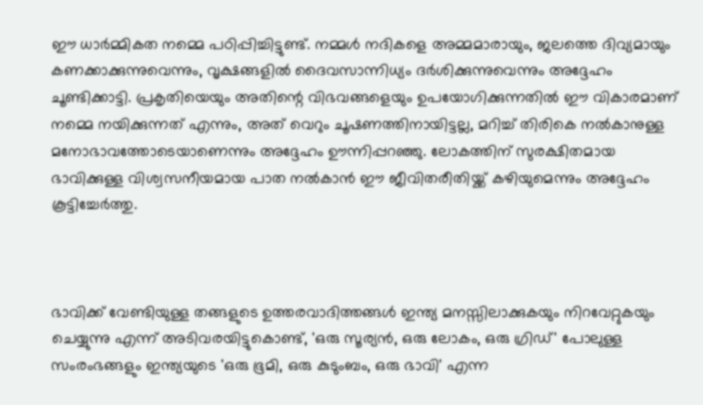ഈ ധാർമ്മികത നമ്മെ പഠിപ്പിച്ചിട്ടുണ്ട്. നമ്മൾ നദികളെ അമ്മമാരായും, ജലത്തെ ദിവ്യമായും കണക്കാക്കുന്നുവെന്നും, വൃക്ഷങ്ങളിൽ ദൈവസാന്നിധ്യം ദർശിക്കുന്നുവെന്നും അദ്ദേഹം ചൂണ്ടിക്കാട്ടി. പ്രകൃതിയെയും അതിന്റെ വിഭവങ്ങളെയും ഉപയോഗിക്കുന്നതിൽ ഈ വികാരമാണ് നമ്മെ നയിക്കുന്നത് എന്നും, അത് വെറും ചൂഷണത്തിനായിട്ടല്ല, മറിച്ച് തിരികെ നൽകാനുള്ള മനോഭാവത്തോടെയാണെന്നും അദ്ദേഹം ഊന്നിപ്പറഞ്ഞു. ലോകത്തിന് സുരക്ഷിതമായ ഭാവിക്കുള്ള വിശ്വസനീയമായ പാത നൽകാൻ ഈ ജീവിതരീതിയ്ക്ക് കഴിയുമെന്നും അദ്ദേഹം കൂട്ടിച്ചേർത്തു.



ഭാവിക്ക് വേണ്ടിയുള്ള തങ്ങളുടെ ഉത്തരവാദിത്തങ്ങൾ ഇന്ത്യ മനസ്സിലാക്കുകയും നിറവേറ്റുകയും ചെയ്യുന്നു എന്ന് അടിവരയിട്ടുകൊണ്ട്, 'ഒരു സൂര്യൻ, ഒരു ലോകം, ഒരു ഗ്രിഡ്' പോലുള്ള സംരംഭങ്ങളും ഇന്ത്യയുടെ 'ഒരു ഭൂമി, ഒരു കുടുംബം, ഒരു ഭാവി' എന്ന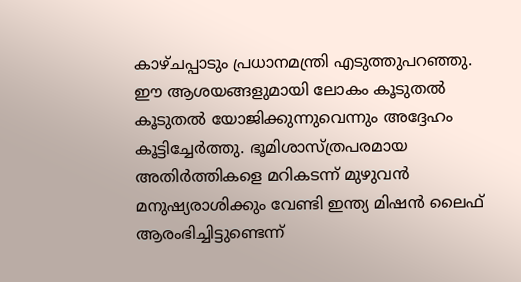കാഴ്ചപ്പാടും പ്രധാനമന്ത്രി എടുത്തുപറഞ്ഞു. ഈ ആശയങ്ങളുമായി ലോകം കൂടുതൽ കൂടുതൽ യോജിക്കുന്നുവെന്നും അദ്ദേഹം കൂട്ടിച്ചേർത്തു. ഭൂമിശാസ്ത്രപരമായ അതിർത്തികളെ മറികടന്ന് മുഴുവൻ മനുഷ്യരാശിക്കും വേണ്ടി ഇന്ത്യ മിഷൻ ലൈഫ് ആരംഭിച്ചിട്ടുണ്ടെന്ന്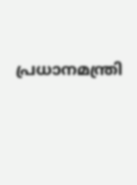പ്രധാനമന്ത്രി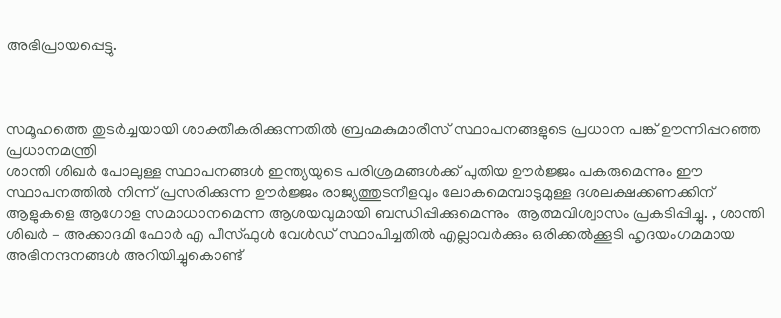അഭിപ്രായപ്പെട്ടു.



സമൂഹത്തെ തുടർച്ചയായി ശാക്തീകരിക്കുന്നതിൽ ബ്രഹ്മകുമാരീസ് സ്ഥാപനങ്ങളുടെ പ്രധാന പങ്ക് ഊന്നിപ്പറഞ്ഞ പ്രധാനമന്ത്രി
ശാന്തി ശിഖർ പോലുള്ള സ്ഥാപനങ്ങൾ ഇന്ത്യയുടെ പരിശ്രമങ്ങൾക്ക് പുതിയ ഊർജ്ജം പകരുമെന്നും ഈ സ്ഥാപനത്തിൽ നിന്ന് പ്രസരിക്കുന്ന ഊർജ്ജം രാജ്യത്തുടനീളവും ലോകമെമ്പാടുമുള്ള ദശലക്ഷക്കണക്കിന് ആളുകളെ ആഗോള സമാധാനമെന്ന ആശയവുമായി ബന്ധിപ്പിക്കുമെന്നും  ആത്മവിശ്വാസം പ്രകടിപ്പിച്ചു. , ശാന്തി ശിഖർ – അക്കാദമി ഫോർ എ പീസ്ഫുൾ വേൾഡ് സ്ഥാപിച്ചതിൽ എല്ലാവർക്കും ഒരിക്കൽക്കൂടി ഹൃദയംഗമമായ അഭിനന്ദനങ്ങൾ അറിയിച്ചുകൊണ്ട്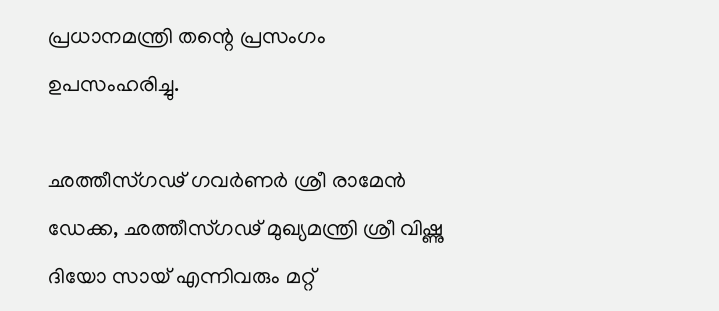പ്രധാനമന്ത്രി തന്റെ പ്രസംഗം ഉപസംഹരിച്ചു.

ഛത്തീസ്ഗഢ് ഗവർണർ ശ്രീ രാമേൻ ഡേക്ക, ഛത്തീസ്ഗഢ് മുഖ്യമന്ത്രി ശ്രീ വിഷ്ണു ദിയോ സായ് എന്നിവരും മറ്റ്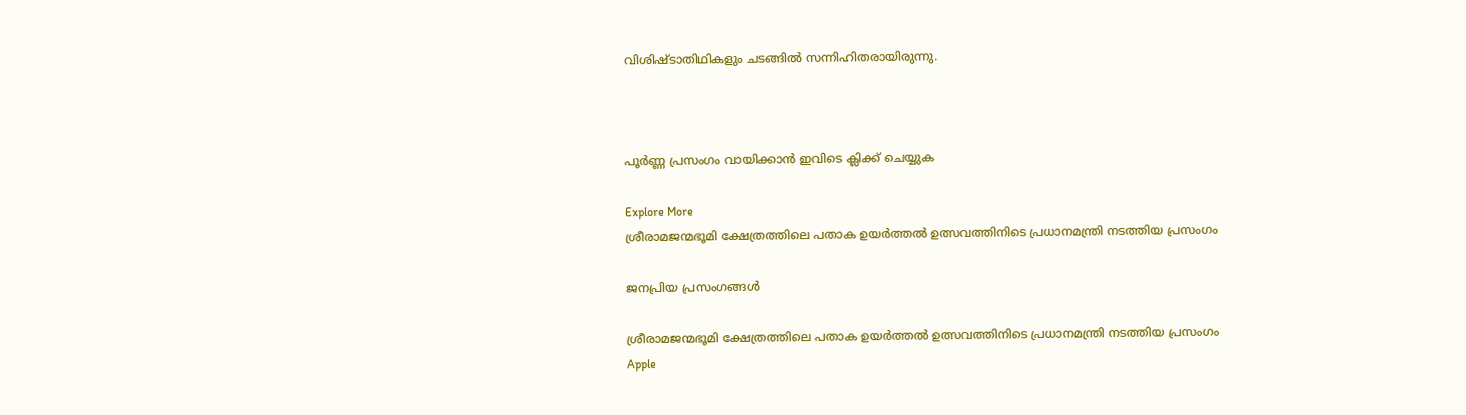വിശിഷ്ടാതിഥികളും ചടങ്ങിൽ സന്നിഹിതരായിരുന്നു.



പൂർണ്ണ പ്രസംഗം വായിക്കാൻ ഇവിടെ ക്ലിക്ക് ചെയ്യുക

Explore More
ശ്രീരാമജന്മഭൂമി ക്ഷേത്രത്തിലെ പതാക ഉയർത്തൽ ഉത്സവത്തിനിടെ പ്രധാനമന്ത്രി നടത്തിയ പ്രസംഗം

ജനപ്രിയ പ്രസംഗങ്ങൾ

ശ്രീരാമജന്മഭൂമി ക്ഷേത്രത്തിലെ പതാക ഉയർത്തൽ ഉത്സവത്തിനിടെ പ്രധാനമന്ത്രി നടത്തിയ പ്രസംഗം
Apple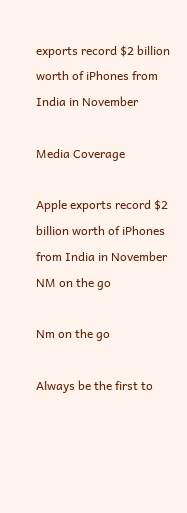exports record $2 billion worth of iPhones from India in November

Media Coverage

Apple exports record $2 billion worth of iPhones from India in November
NM on the go

Nm on the go

Always be the first to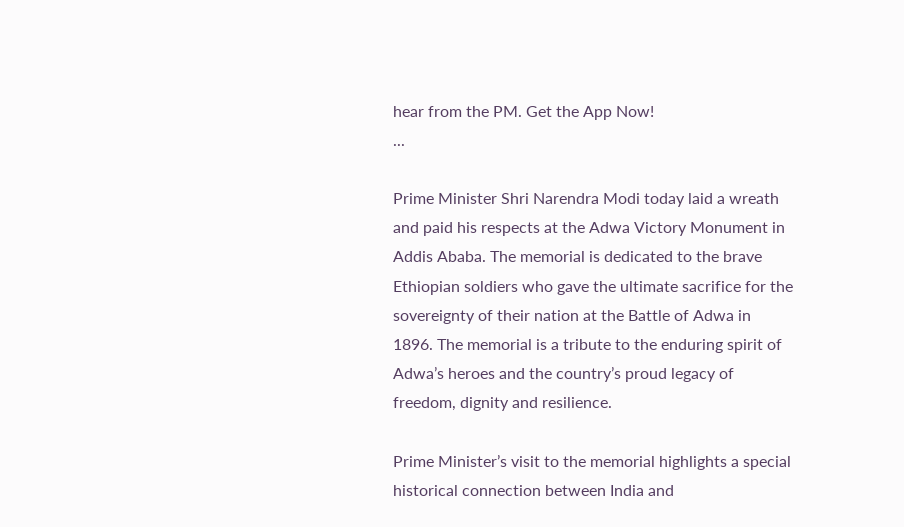hear from the PM. Get the App Now!
...

Prime Minister Shri Narendra Modi today laid a wreath and paid his respects at the Adwa Victory Monument in Addis Ababa. The memorial is dedicated to the brave Ethiopian soldiers who gave the ultimate sacrifice for the sovereignty of their nation at the Battle of Adwa in 1896. The memorial is a tribute to the enduring spirit of Adwa’s heroes and the country’s proud legacy of freedom, dignity and resilience.

Prime Minister’s visit to the memorial highlights a special historical connection between India and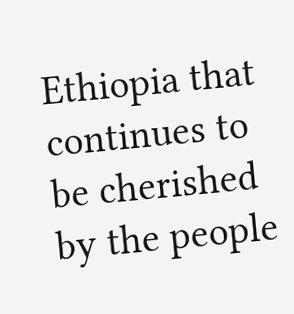Ethiopia that continues to be cherished by the people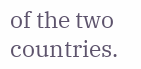of the two countries.